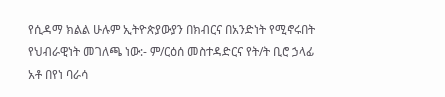የሲዳማ ክልል ሁሉም ኢትዮጵያውያን በክብርና በአንድነት የሚኖሩበት የህብራዊነት መገለጫ ነው:- ም/ርዕሰ መስተዳድርና የት/ት ቢሮ ኃላፊ አቶ በየነ ባራሳ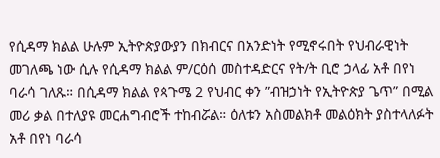የሲዳማ ክልል ሁሉም ኢትዮጵያውያን በክብርና በአንድነት የሚኖሩበት የህብራዊነት መገለጫ ነው ሲሉ የሲዳማ ክልል ም/ርዕሰ መስተዳድርና የት/ት ቢሮ ኃላፊ አቶ በየነ ባራሳ ገለጹ። በሲዳማ ክልል የጳጉሜ 2 የህብር ቀን ”ብዝኃነት የኢትዮጵያ ጌጥ” በሚል መሪ ቃል በተለያዩ መርሐግብሮች ተከብሯል። ዕለቱን አስመልክቶ መልዕክት ያስተላለፉት አቶ በየነ ባራሳ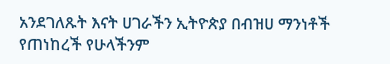አንደገለጹት እናት ሀገራችን ኢትዮጵያ በብዝሀ ማንነቶች የጠነከረች የሁላችንም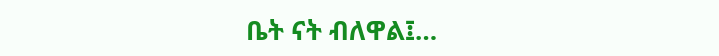ቤት ናት ብለዋል፤…